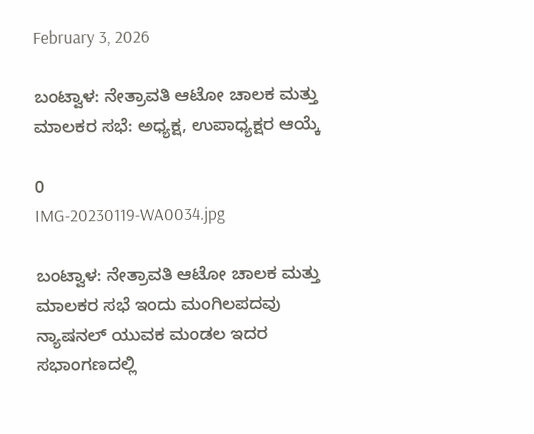February 3, 2026

ಬಂಟ್ವಾಳ: ನೇತ್ರಾವತಿ ಆಟೋ ಚಾಲಕ ಮತ್ತು ಮಾಲಕರ ಸಭೆ: ಅಧ್ಯಕ್ಷ, ಉಪಾಧ್ಯಕ್ಷರ ಆಯ್ಕೆ

0
IMG-20230119-WA0034.jpg

ಬಂಟ್ವಾಳ: ನೇತ್ರಾವತಿ ಆಟೋ ಚಾಲಕ ಮತ್ತು ಮಾಲಕರ ಸಭೆ ಇಂದು ಮಂಗಿಲಪದವು ನ್ಯಾಷನಲ್ ಯುವಕ ಮಂಡಲ ಇದರ ಸಭಾಂಗಣದಲ್ಲಿ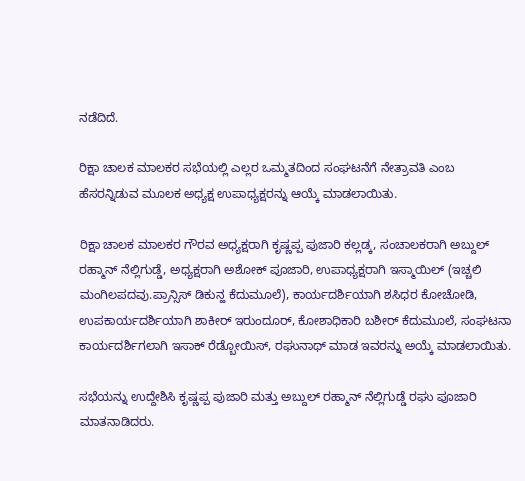ನಡೆದಿದೆ.

ರಿಕ್ಷಾ ಚಾಲಕ ಮಾಲಕರ ಸಭೆಯಲ್ಲಿ ಎಲ್ಲರ ಒಮ್ಮತದಿಂದ ಸಂಘಟನೆಗೆ ನೇತ್ರಾವತಿ ಎಂಬ ಹೆಸರನ್ನಿಡುವ ಮೂಲಕ ಅಧ್ಯಕ್ಷ ಉಪಾಧ್ಯಕ್ಷರನ್ನು ಆಯ್ಕೆ ಮಾಡಲಾಯಿತು.

ರಿಕ್ಷಾ ಚಾಲಕ ಮಾಲಕರ ಗೌರವ ಅಧ್ಯಕ್ಷರಾಗಿ ಕೃಷ್ಣಪ್ಪ ಪುಜಾರಿ ಕಲ್ಲಡ್ಕ, ಸಂಚಾಲಕರಾಗಿ ಅಬ್ದುಲ್ ರಹ್ಮಾನ್ ನೆಲ್ಲಿಗುಡ್ಡೆ, ಅಧ್ಯಕ್ಷರಾಗಿ ಅಶೋಕ್ ಪೂಜಾರಿ, ಉಪಾಧ್ಯಕ್ಷರಾಗಿ ಇಸ್ಮಾಯಿಲ್ (ಇಚ್ಚಲಿ ಮಂಗಿಲಪದವು.ಪ್ರಾನ್ಸಿಸ್ ಡಿಕುನ್ಹ ಕೆದುಮೂಲೆ), ಕಾರ್ಯದರ್ಶಿಯಾಗಿ ಶಸಿಧರ ಕೋಚೋಡಿ, ಉಪಕಾರ್ಯದರ್ಶಿಯಾಗಿ ಶಾಕೀರ್ ಇರುಂದೂರ್, ಕೋಶಾಧಿಕಾರಿ ಬಶೀರ್ ಕೆದುಮೂಲೆ, ಸಂಘಟನಾ ಕಾರ್ಯದರ್ಶಿಗಲಾಗಿ ಇಸಾಕ್ ರೆಡ್ಬೋಯಿಸ್, ರಘುನಾಥ್ ಮಾಡ ಇವರನ್ನು ಅಯ್ಕೆ ಮಾಡಲಾಯಿತು.

ಸಭೆಯನ್ನು ಉದ್ದೇಶಿಸಿ ಕೃಷ್ಣಪ್ಪ ಪುಜಾರಿ ಮತ್ತು ಅಬ್ದುಲ್ ರಹ್ಮಾನ್ ನೆಲ್ಲಿಗುಡ್ಡೆ ರಘು ಪೂಜಾರಿ ಮಾತನಾಡಿದರು.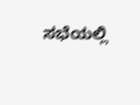ಸಭೆಯಲ್ಲಿ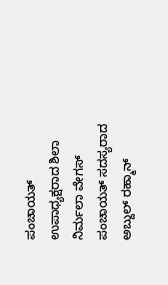ಪಂಚಾಯತ್ ಉಪಾಧ್ಯಕ್ಷರಾದ ಶಿಲಾ ನಿರ್ಮಲಾ ವೇಗಸ್ ಪಂಚಾಯತ್ ಸದಸ್ಯರಾದ ಅಬ್ದುಲ್ ರಹ್ಮಾನ್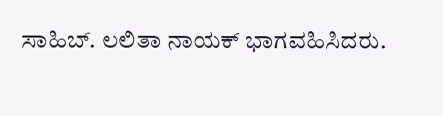ಸಾಹಿಬ್. ಲಲಿತಾ ನಾಯಕ್ ಭಾಗವಹಿಸಿದರು.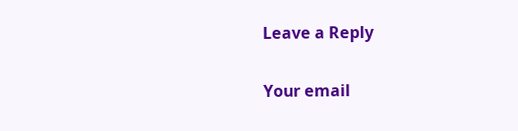Leave a Reply

Your email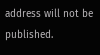address will not be published.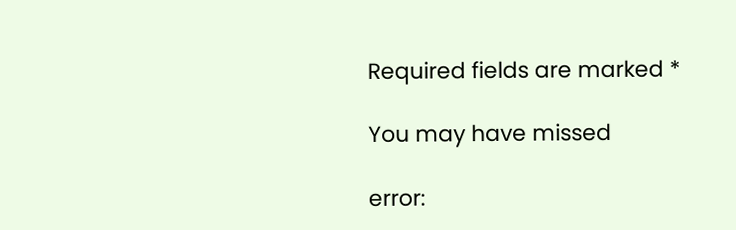Required fields are marked *

You may have missed

error: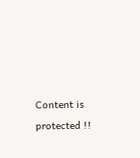Content is protected !!